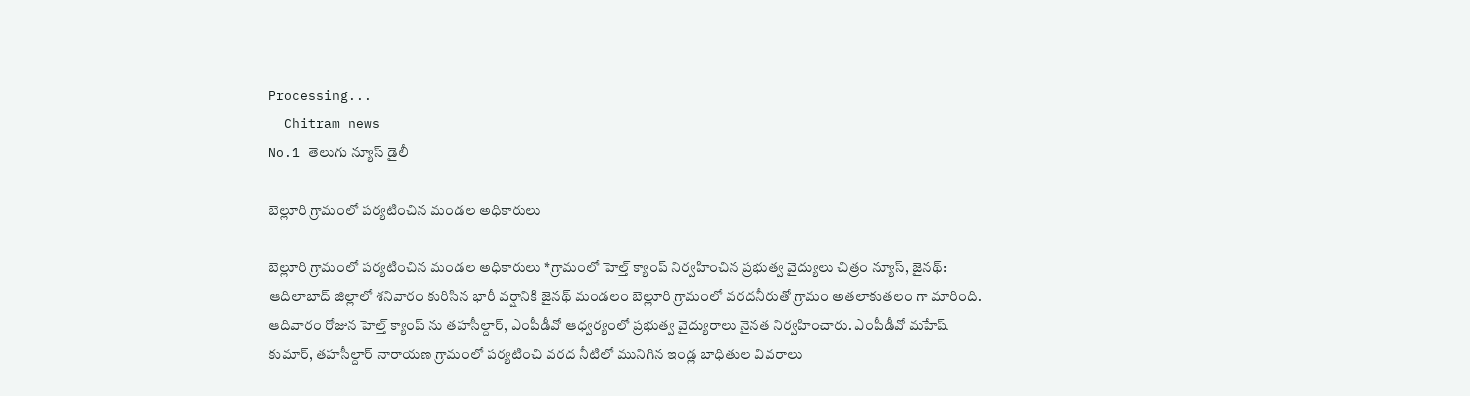Processing...
  Chitram news
No.1 తెలుగు న్యూస్ డైలీ

బెల్లూరి గ్రామంలో పర్యటించిన మండల అధికారులు

బెల్లూరి గ్రామంలో పర్యటించిన మండల అధికారులు *గ్రామంలో హెల్త్ క్యాంప్ నిర్వహించిన ప్రభుత్వ వైద్యులు చిత్రం న్యూస్, జైనథ్: ఆదిలాబాద్ జిల్లాలో శనివారం కురిసిన భారీ వర్షానికి జైనథ్ మండలం బెల్లూరి గ్రామంలో వరదనీరుతో గ్రామం అతలాకుతలం గా మారింది. ఆదివారం రోజున హెల్త్ క్యాంప్ ను తహసీల్దార్, ఎంపీడీవో ఆధ్వర్యంలో ప్రభుత్వ వైద్యురాలు నైనత నిర్వహించారు. ఎంపీడీవో మహేష్ కుమార్, తహసీల్దార్ నారాయణ గ్రామంలో పర్యటించి వరద నీటిలో మునిగిన ఇండ్ల బాధితుల వివరాలు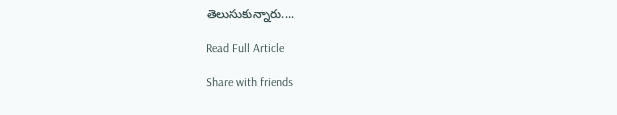తెలుసుకున్నారు....

Read Full Article

Share with friends